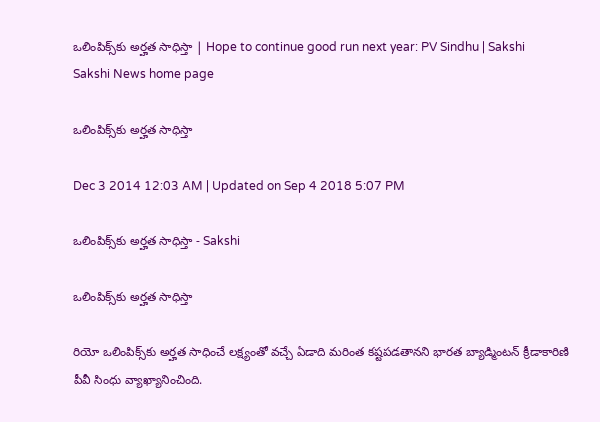ఒలింపిక్స్‌కు అర్హత సాధిస్తా | Hope to continue good run next year: PV Sindhu | Sakshi
Sakshi News home page

ఒలింపిక్స్‌కు అర్హత సాధిస్తా

Dec 3 2014 12:03 AM | Updated on Sep 4 2018 5:07 PM

ఒలింపిక్స్‌కు అర్హత సాధిస్తా - Sakshi

ఒలింపిక్స్‌కు అర్హత సాధిస్తా

రియో ఒలింపిక్స్‌కు అర్హత సాధించే లక్ష్యంతో వచ్చే ఏడాది మరింత కష్టపడతానని భారత బ్యాడ్మింటన్ క్రీడాకారిణి పీవీ సింధు వ్యాఖ్యానించింది.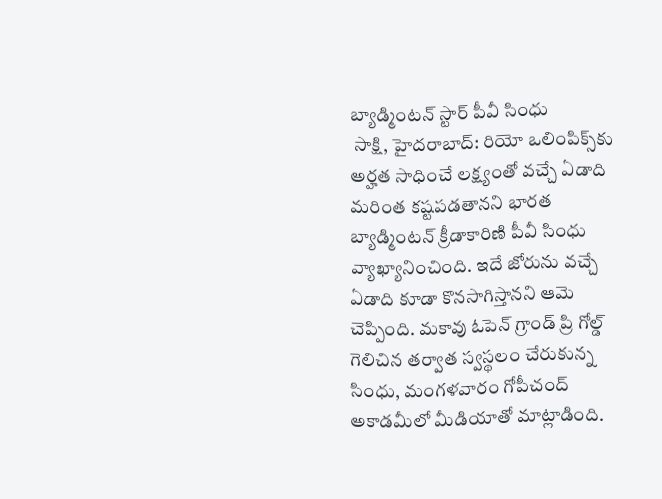బ్యాడ్మింటన్ స్టార్ పీవీ సింధు
 సాక్షి, హైదరాబాద్: రియో ఒలింపిక్స్‌కు అర్హత సాధించే లక్ష్యంతో వచ్చే ఏడాది మరింత కష్టపడతానని భారత బ్యాడ్మింటన్ క్రీడాకారిణి పీవీ సింధు వ్యాఖ్యానించింది. ఇదే జోరును వచ్చే ఏడాది కూడా కొనసాగిస్తానని ఆమె చెప్పింది. మకావు ఓపెన్ గ్రాండ్ ప్రి గోల్డ్ గెలిచిన తర్వాత స్వస్థలం చేరుకున్న సింధు, మంగళవారం గోపీచంద్ అకాడమీలో మీడియాతో మాట్లాడింది.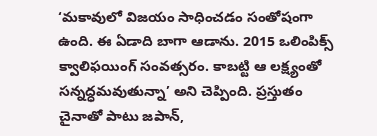‘మకావులో విజయం సాధించడం సంతోషంగా ఉంది. ఈ ఏడాది బాగా ఆడాను. 2015 ఒలింపిక్స్ క్వాలిఫయింగ్ సంవత్సరం. కాబట్టి ఆ లక్ష్యంతో సన్నద్ధమవుతున్నా’ అని చెప్పింది. ప్రస్తుతం చైనాతో పాటు జపాన్,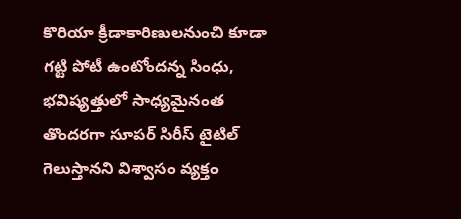కొరియా క్రీడాకారిణులనుంచి కూడా గట్టి పోటీ ఉంటోందన్న సింధు, భవిష్యత్తులో సాధ్యమైనంత తొందరగా సూపర్ సిరీస్ టైటిల్ గెలుస్తానని విశ్వాసం వ్యక్తం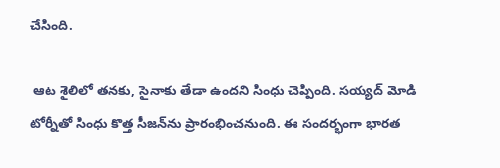చేసింది.

 ఆట శైలిలో తనకు, సైనాకు తేడా ఉందని సింధు చెప్పింది. సయ్యద్ మోడి టోర్నీతో సింధు కొత్త సీజన్‌ను ప్రారంభించనుంది. ఈ సందర్భంగా భారత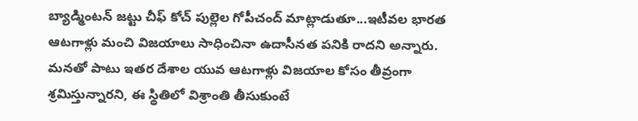బ్యాడ్మింటన్ జట్టు చీఫ్ కోచ్ పుల్లెల గోపీచంద్ మాట్లాడుతూ...ఇటీవల భారత ఆటగాళ్లు మంచి విజయాలు సాధించినా ఉదాసీనత పనికి రాదని అన్నారు. మనతో పాటు ఇతర దేశాల యువ ఆటగాళ్లు విజయాల కోసం తీవ్రంగా శ్రమిస్తున్నారని, ఈ స్థితిలో విశ్రాంతి తీసుకుంటే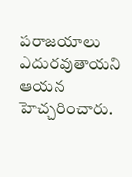పరాజయాలు ఎదురవుతాయని ఆయన హెచ్చరించారు.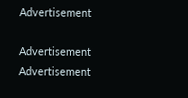Advertisement

Advertisement
Advertisement